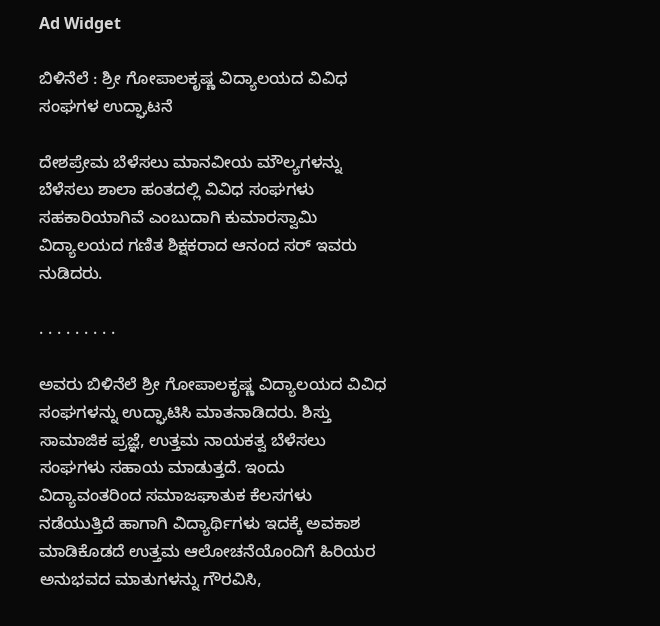Ad Widget

ಬಿಳಿನೆಲೆ : ಶ್ರೀ ಗೋಪಾಲಕೃಷ್ಣ ವಿದ್ಯಾಲಯದ ವಿವಿಧ ಸಂಘಗಳ ಉದ್ಘಾಟನೆ

ದೇಶಪ್ರೇಮ ಬೆಳೆಸಲು ಮಾನವೀಯ ಮೌಲ್ಯಗಳನ್ನು ಬೆಳೆಸಲು ಶಾಲಾ ಹಂತದಲ್ಲಿ ವಿವಿಧ ಸಂಘಗಳು ಸಹಕಾರಿಯಾಗಿವೆ ಎಂಬುದಾಗಿ ಕುಮಾರಸ್ವಾಮಿ ವಿದ್ಯಾಲಯದ ಗಣಿತ ಶಿಕ್ಷಕರಾದ ಆನಂದ ಸರ್ ಇವರು ನುಡಿದರು.

. . . . . . . . .

ಅವರು ಬಿಳಿನೆಲೆ ಶ್ರೀ ಗೋಪಾಲಕೃಷ್ಣ ವಿದ್ಯಾಲಯದ ವಿವಿಧ ಸಂಘಗಳನ್ನು ಉದ್ಘಾಟಿಸಿ ಮಾತನಾಡಿದರು. ಶಿಸ್ತು ಸಾಮಾಜಿಕ ಪ್ರಜ್ಞೆ, ಉತ್ತಮ ನಾಯಕತ್ವ ಬೆಳೆಸಲು ಸಂಘಗಳು ಸಹಾಯ ಮಾಡುತ್ತದೆ. ಇಂದು ವಿದ್ಯಾವಂತರಿಂದ ಸಮಾಜಘಾತುಕ ಕೆಲಸಗಳು ನಡೆಯುತ್ತಿದೆ ಹಾಗಾಗಿ ವಿದ್ಯಾರ್ಥಿಗಳು ಇದಕ್ಕೆ ಅವಕಾಶ ಮಾಡಿಕೊಡದೆ ಉತ್ತಮ ಆಲೋಚನೆಯೊಂದಿಗೆ ಹಿರಿಯರ ಅನುಭವದ ಮಾತುಗಳನ್ನು ಗೌರವಿಸಿ,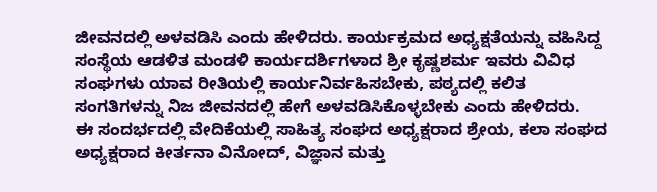ಜೀವನದಲ್ಲಿ ಅಳವಡಿಸಿ ಎಂದು ಹೇಳಿದರು. ಕಾರ್ಯಕ್ರಮದ ಅಧ್ಯಕ್ಷತೆಯನ್ನು ವಹಿಸಿದ್ದ ಸಂಸ್ಥೆಯ ಆಡಳಿತ ಮಂಡಳಿ ಕಾರ್ಯದರ್ಶಿಗಳಾದ ಶ್ರೀ ಕೃಷ್ಣಶರ್ಮ ಇವರು ವಿವಿಧ ಸಂಘಗಳು ಯಾವ ರೀತಿಯಲ್ಲಿ ಕಾರ್ಯನಿರ್ವಹಿಸಬೇಕು, ಪಠ್ಯದಲ್ಲಿ ಕಲಿತ ಸಂಗತಿಗಳನ್ನು ನಿಜ ಜೀವನದಲ್ಲಿ ಹೇಗೆ ಅಳವಡಿಸಿಕೊಳ್ಳಬೇಕು ಎಂದು ಹೇಳಿದರು.
ಈ ಸಂದರ್ಭದಲ್ಲಿ ವೇದಿಕೆಯಲ್ಲಿ ಸಾಹಿತ್ಯ ಸಂಘದ ಅಧ್ಯಕ್ಷರಾದ ಶ್ರೇಯ, ಕಲಾ ಸಂಘದ ಅಧ್ಯಕ್ಷರಾದ ಕೀರ್ತನಾ ವಿನೋದ್, ವಿಜ್ಞಾನ ಮತ್ತು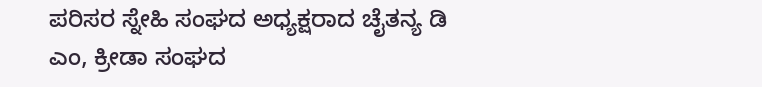ಪರಿಸರ ಸ್ನೇಹಿ ಸಂಘದ ಅಧ್ಯಕ್ಷರಾದ ಚೈತನ್ಯ ಡಿ ಎಂ, ಕ್ರೀಡಾ ಸಂಘದ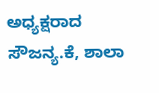ಅಧ್ಯಕ್ಷರಾದ ಸೌಜನ್ಯ.ಕೆ, ಶಾಲಾ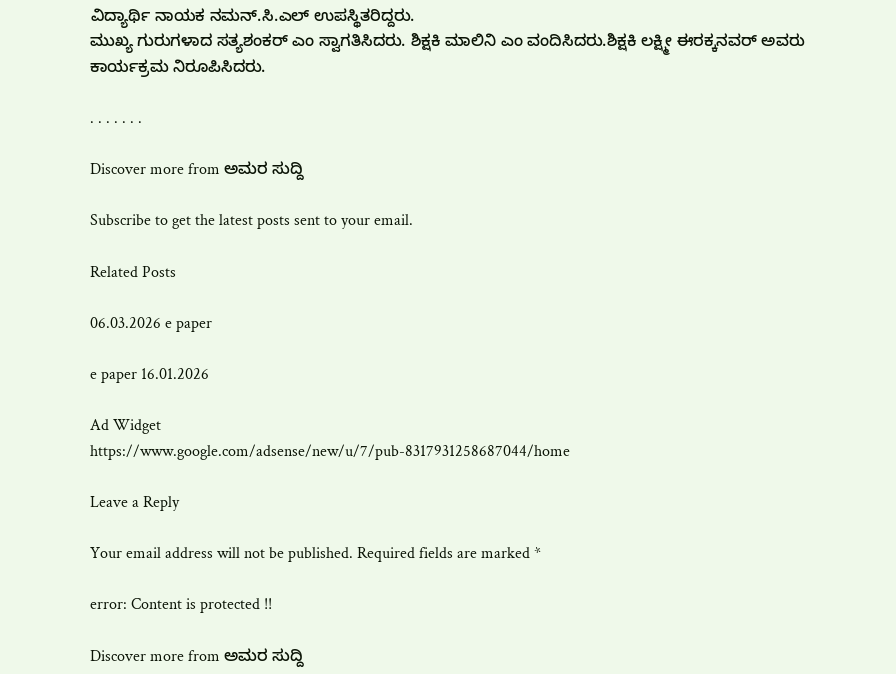ವಿದ್ಯಾರ್ಥಿ ನಾಯಕ ನಮನ್.ಸಿ.ಎಲ್ ಉಪಸ್ಥಿತರಿದ್ದರು.
ಮುಖ್ಯ ಗುರುಗಳಾದ ಸತ್ಯಶಂಕರ್ ಎಂ ಸ್ವಾಗತಿಸಿದರು. ಶಿಕ್ಷಕಿ ಮಾಲಿನಿ ಎಂ ವಂದಿಸಿದರು.ಶಿಕ್ಷಕಿ ಲಕ್ಷ್ಮೀ ಈರಕ್ಕನವರ್ ಅವರು ಕಾರ್ಯಕ್ರಮ ನಿರೂಪಿಸಿದರು.

. . . . . . .

Discover more from ಅಮರ ಸುದ್ದಿ

Subscribe to get the latest posts sent to your email.

Related Posts

06.03.2026 e paper

e paper 16.01.2026

Ad Widget
https://www.google.com/adsense/new/u/7/pub-8317931258687044/home

Leave a Reply

Your email address will not be published. Required fields are marked *

error: Content is protected !!

Discover more from ಅಮರ ಸುದ್ದಿ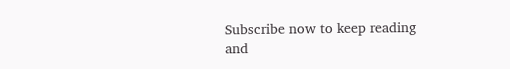Subscribe now to keep reading and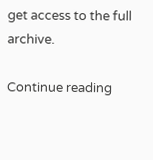get access to the full archive.

Continue reading